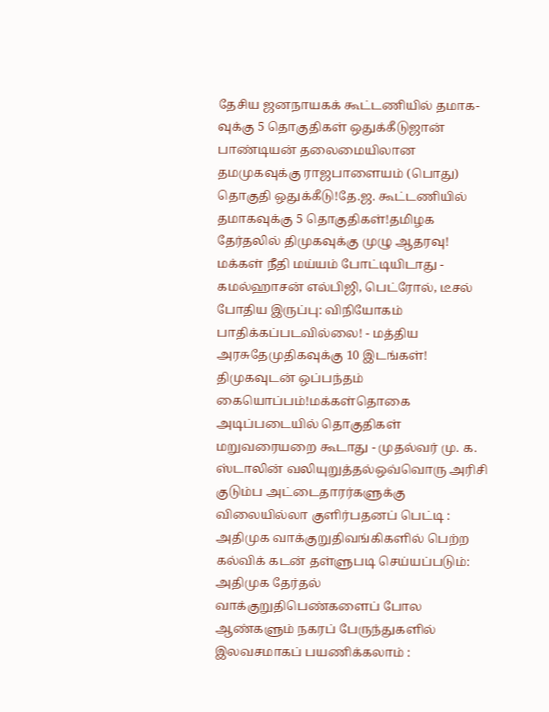தேசிய ஜனநாயகக் கூட்டணியில் தமாக-வுக்கு 5 தொகுதிகள் ஒதுக்கீடுஜான் பாண்டியன் தலைமையிலான தமமுகவுக்கு ராஜபாளையம் (பொது) தொகுதி ஒதுக்கீடு!தே.ஜ. கூட்டணியில் தமாகவுக்கு 5 தொகுதிகள்!தமிழக தேர்தலில் திமுகவுக்கு முழு ஆதரவு! மக்கள் நீதி மய்யம் போட்டியிடாது - கமல்ஹாசன் எல்பிஜி, பெட்ரோல், டீசல் போதிய இருப்பு: விநியோகம் பாதிக்கப்படவில்லை! - மத்திய அரசுதேமுதிகவுக்கு 10 இடங்கள்! திமுகவுடன் ஒப்பந்தம் கையொப்பம்!மக்கள்தொகை அடிப்படையில் தொகுதிகள் மறுவரையறை கூடாது - முதல்வர் மு. க. ஸ்டாலின் வலியுறுத்தல்ஒவ்வொரு அரிசி குடும்ப அட்டைதாரர்களுக்கு விலையில்லா குளிர்பதனப் பெட்டி : அதிமுக வாக்குறுதிவங்கிகளில் பெற்ற கல்விக் கடன் தள்ளுபடி செய்யப்படும்: அதிமுக தேர்தல் வாக்குறுதிபெண்களைப் போல ஆண்களும் நகரப் பேருந்துகளில் இலவசமாகப் பயணிக்கலாம் :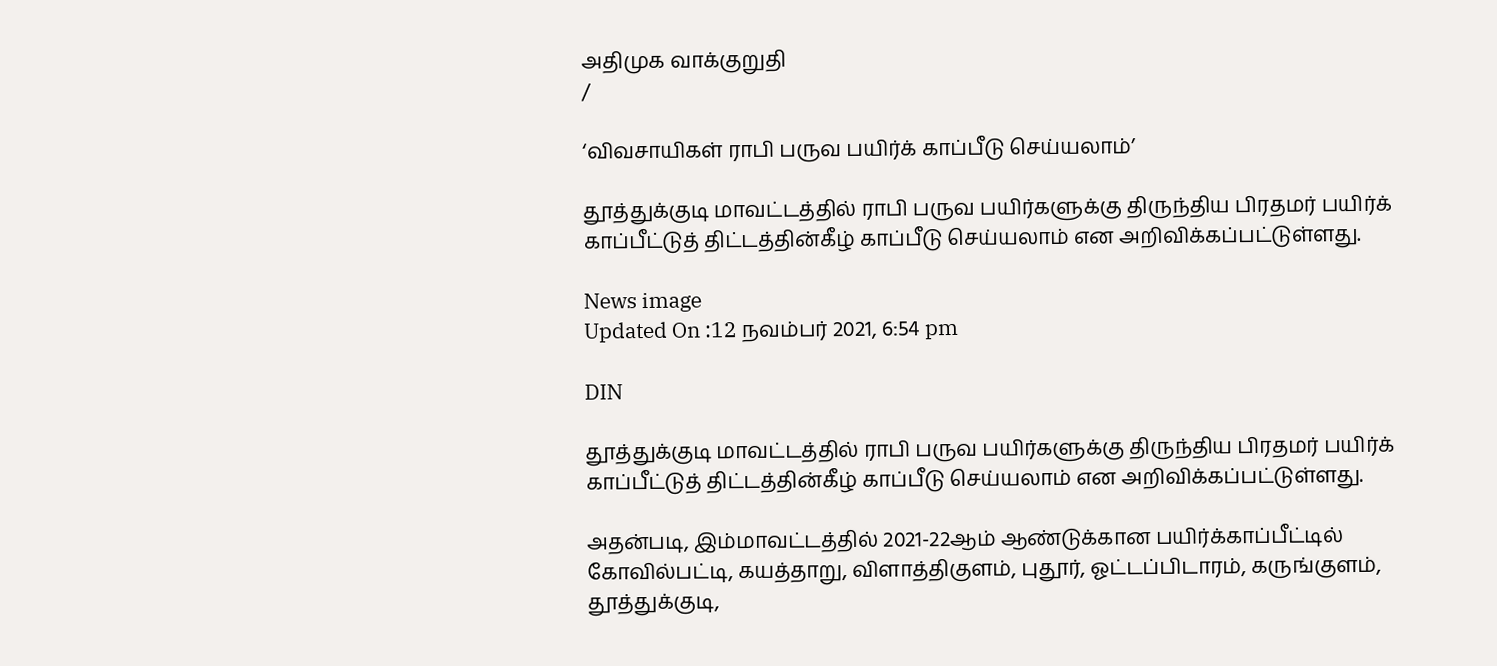அதிமுக வாக்குறுதி
/

‘விவசாயிகள் ராபி பருவ பயிர்க் காப்பீடு செய்யலாம்’

தூத்துக்குடி மாவட்டத்தில் ராபி பருவ பயிர்களுக்கு திருந்திய பிரதமர் பயிர்க் காப்பீட்டுத் திட்டத்தின்கீழ் காப்பீடு செய்யலாம் என அறிவிக்கப்பட்டுள்ளது.

News image
Updated On :12 நவம்பர் 2021, 6:54 pm

DIN

தூத்துக்குடி மாவட்டத்தில் ராபி பருவ பயிர்களுக்கு திருந்திய பிரதமர் பயிர்க் காப்பீட்டுத் திட்டத்தின்கீழ் காப்பீடு செய்யலாம் என அறிவிக்கப்பட்டுள்ளது.

அதன்படி, இம்மாவட்டத்தில் 2021-22ஆம் ஆண்டுக்கான பயிர்க்காப்பீட்டில் கோவில்பட்டி, கயத்தாறு, விளாத்திகுளம், புதூர், ஓட்டப்பிடாரம், கருங்குளம், தூத்துக்குடி,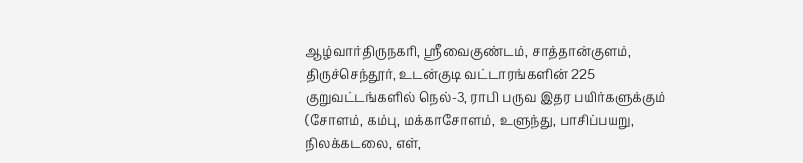ஆழ்வார்திருநகரி, ஸ்ரீவைகுண்டம், சாத்தான்குளம், திருச்செந்தூர், உடன்குடி வட்டாரங்களின் 225 குறுவட்டங்களில் நெல்-3, ராபி பருவ இதர பயிர்களுக்கும் (சோளம், கம்பு, மக்காசோளம், உளுந்து, பாசிப்பயறு, நிலக்கடலை, எள்,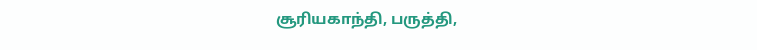சூரியகாந்தி, பருத்தி,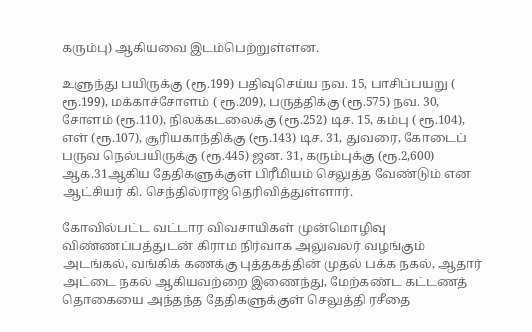கரும்பு) ஆகியவை இடம்பெற்றுள்ளன.

உளுந்து பயிருக்கு (ரூ.199) பதிவுசெய்ய நவ. 15, பாசிப்பயறு ( ரூ.199), மக்காச்சோளம் ( ரூ.209), பருத்திக்கு (ரூ.575) நவ. 30, சோளம் (ரூ.110), நிலக்கடலைக்கு (ரூ.252) டிச. 15, கம்பு ( ரூ.104), எள் (ரூ.107), சூரியகாந்திக்கு (ரூ.143) டிச. 31, துவரை, கோடைப் பருவ நெல்பயிருக்கு (ரூ.445) ஜன. 31, கரும்புக்கு (ரூ.2,600) ஆக.31ஆகிய தேதிகளுக்குள் பிரீமியம் செலுத்த வேண்டும் என ஆட்சியர் கி. செந்தில்ராஜ் தெரிவித்துள்ளார்.

கோவில்பட்ட வட்டார விவசாயிகள் முன்மொழிவு விண்ணப்பத்துடன் கிராம நிர்வாக அலுவலர் வழங்கும் அடங்கல், வங்கிக் கணக்கு புத்தகத்தின் முதல் பக்க நகல், ஆதார் அட்டை நகல் ஆகியவற்றை இணைந்து, மேற்கண்ட கட்டணத் தொகையை அந்தந்த தேதிகளுக்குள் செலுத்தி ரசீதை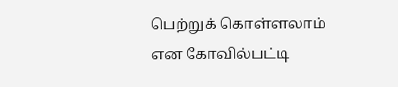பெற்றுக் கொள்ளலாம் என கோவில்பட்டி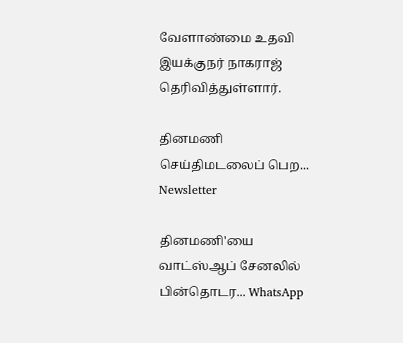வேளாண்மை உதவி இயக்குநர் நாகராஜ் தெரிவித்துள்ளார்.

தினமணி செய்திமடலைப் பெற... Newsletter

தினமணி'யை வாட்ஸ்ஆப் சேனலில் பின்தொடர... WhatsApp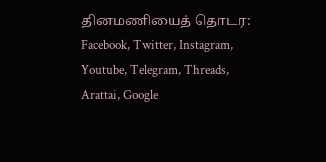தினமணியைத் தொடர: Facebook, Twitter, Instagram, Youtube, Telegram, Threads, Arattai, Google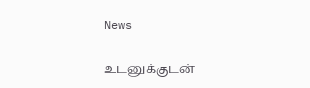News

உடனுக்குடன்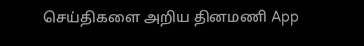செய்திகளை அறிய தினமணி App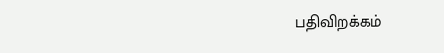பதிவிறக்கம்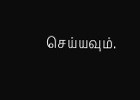செய்யவும்.